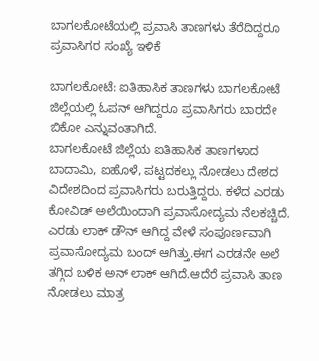ಬಾಗಲಕೋಟೆಯಲ್ಲಿ ಪ್ರವಾಸಿ ತಾಣಗಳು ತೆರೆದಿದ್ದರೂ ಪ್ರವಾಸಿಗರ ಸಂಖ್ಯೆ ಇಳಿಕೆ

ಬಾಗಲಕೋಟೆ: ಐತಿಹಾಸಿಕ ತಾಣಗಳು ಬಾಗಲಕೋಟೆ ಜಿಲ್ಲೆಯಲ್ಲಿ ಓಪನ್ ಆಗಿದ್ದರೂ ಪ್ರವಾಸಿಗರು ಬಾರದೇ ಬಿಕೋ ಎನ್ನುವಂತಾಗಿದೆ.
ಬಾಗಲಕೋಟೆ ಜಿಲ್ಲೆಯ ಐತಿಹಾಸಿಕ ತಾಣಗಳಾದ ಬಾದಾಮಿ, ಐಹೊಳೆ, ಪಟ್ಟದಕಲ್ಲು ನೋಡಲು ದೇಶದ ವಿದೇಶದಿಂದ ಪ್ರವಾಸಿಗರು ಬರುತ್ತಿದ್ದರು. ಕಳೆದ ಎರಡು ಕೋವಿಡ್ ಅಲೆಯಿಂದಾಗಿ ಪ್ರವಾಸೋದ್ಯಮ ನೆಲಕಚ್ಚಿದೆ. ಎರಡು ಲಾಕ್ ಡೌನ್ ಆಗಿದ್ದ ವೇಳೆ ಸಂಪೂರ್ಣವಾಗಿ ಪ್ರವಾಸೋದ್ಯಮ ಬಂದ್ ಆಗಿತ್ತು.ಈಗ ಎರಡನೇ ಅಲೆ ತಗ್ಗಿದ ಬಳಿಕ ಅನ್ ಲಾಕ್ ಆಗಿದೆ.ಆದೆರೆ ಪ್ರವಾಸಿ ತಾಣ ನೋಡಲು ಮಾತ್ರ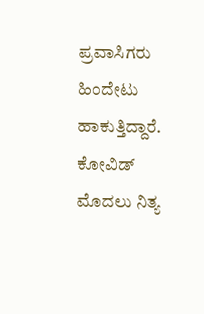ಪ್ರವಾಸಿಗರು ಹಿಂದೇಟು ಹಾಕುತ್ತಿದ್ದಾರೆ.
ಕೋವಿಡ್ ಮೊದಲು ನಿತ್ಯ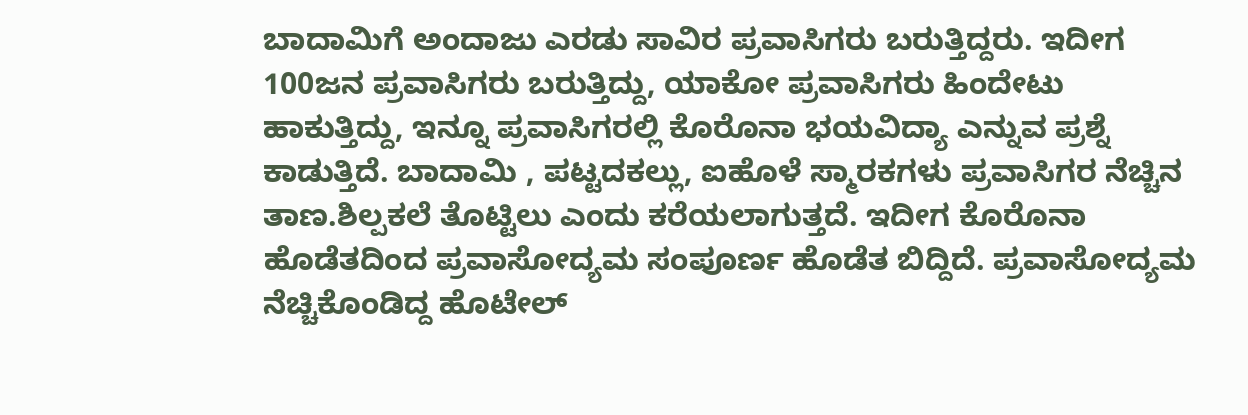ಬಾದಾಮಿಗೆ ಅಂದಾಜು ಎರಡು ಸಾವಿರ ಪ್ರವಾಸಿಗರು ಬರುತ್ತಿದ್ದರು. ಇದೀಗ 100ಜನ ಪ್ರವಾಸಿಗರು ಬರುತ್ತಿದ್ದು, ಯಾಕೋ ಪ್ರವಾಸಿಗರು ಹಿಂದೇಟು ಹಾಕುತ್ತಿದ್ದು, ಇನ್ನೂ ಪ್ರವಾಸಿಗರಲ್ಲಿ ಕೊರೊನಾ ಭಯವಿದ್ಯಾ ಎನ್ನುವ ಪ್ರಶ್ನೆ ಕಾಡುತ್ತಿದೆ. ಬಾದಾಮಿ , ಪಟ್ಟದಕಲ್ಲು, ಐಹೊಳೆ ಸ್ಮಾರಕಗಳು ಪ್ರವಾಸಿಗರ ನೆಚ್ಚಿನ ತಾಣ.ಶಿಲ್ಪಕಲೆ ತೊಟ್ಟಿಲು ಎಂದು ಕರೆಯಲಾಗುತ್ತದೆ. ಇದೀಗ ಕೊರೊನಾ ಹೊಡೆತದಿಂದ ಪ್ರವಾಸೋದ್ಯಮ ಸಂಪೂರ್ಣ ಹೊಡೆತ ಬಿದ್ದಿದೆ. ಪ್ರವಾಸೋದ್ಯಮ ನೆಚ್ಚಿಕೊಂಡಿದ್ದ ಹೊಟೇಲ್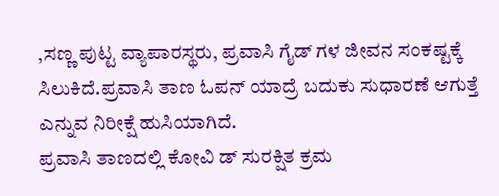,ಸಣ್ಣ ಪುಟ್ಟ ವ್ಯಾಪಾರಸ್ಥರು, ಪ್ರವಾಸಿ ಗೈಡ್ ಗಳ ಜೀವನ ಸಂಕಷ್ಟಕ್ಕೆ ಸಿಲುಕಿದೆ.ಪ್ರವಾಸಿ ತಾಣ ಓಪನ್ ಯಾದ್ರೆ ಬದುಕು ಸುಧಾರಣೆ ಆಗುತ್ತೆ ಎನ್ನುವ ನಿರೀಕ್ಷೆ ಹುಸಿಯಾಗಿದೆ.
ಪ್ರವಾಸಿ ತಾಣದಲ್ಲಿ ಕೋವಿ ಡ್ ಸುರಕ್ಷಿತ ಕ್ರಮ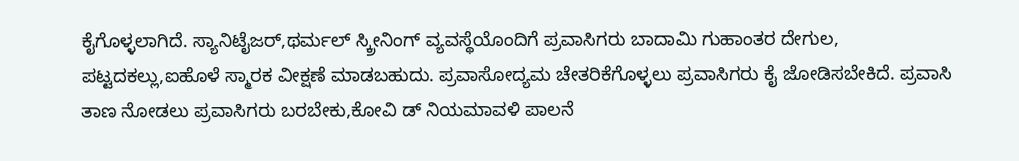ಕೈಗೊಳ್ಳಲಾಗಿದೆ. ಸ್ಯಾನಿಟೈಜರ್,ಥರ್ಮಲ್ ಸ್ಕ್ರೀನಿಂಗ್ ವ್ಯವಸ್ಥೆಯೊಂದಿಗೆ ಪ್ರವಾಸಿಗರು ಬಾದಾಮಿ ಗುಹಾಂತರ ದೇಗುಲ, ಪಟ್ಟದಕಲ್ಲು,ಐಹೊಳೆ ಸ್ಮಾರಕ ವೀಕ್ಷಣೆ ಮಾಡಬಹುದು. ಪ್ರವಾಸೋದ್ಯಮ ಚೇತರಿಕೆಗೊಳ್ಳಲು ಪ್ರವಾಸಿಗರು ಕೈ ಜೋಡಿಸಬೇಕಿದೆ. ಪ್ರವಾಸಿ ತಾಣ ನೋಡಲು ಪ್ರವಾಸಿಗರು ಬರಬೇಕು,ಕೋವಿ ಡ್ ನಿಯಮಾವಳಿ ಪಾಲನೆ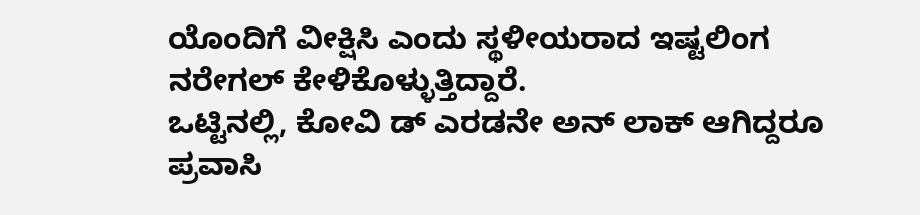ಯೊಂದಿಗೆ ವೀಕ್ಷಿಸಿ ಎಂದು ಸ್ಥಳೀಯರಾದ ಇಷ್ಟಲಿಂಗ ನರೇಗಲ್ ಕೇಳಿಕೊಳ್ಳುತ್ತಿದ್ದಾರೆ.
ಒಟ್ಟಿನಲ್ಲಿ, ಕೋವಿ ಡ್ ಎರಡನೇ ಅನ್ ಲಾಕ್ ಆಗಿದ್ದರೂ ಪ್ರವಾಸಿ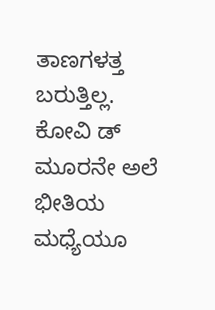ತಾಣಗಳತ್ತ ಬರುತ್ತಿಲ್ಲ. ಕೋವಿ ಡ್ ಮೂರನೇ ಅಲೆ ಭೀತಿಯ ಮಧ್ಯೆಯೂ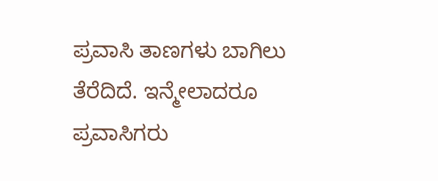ಪ್ರವಾಸಿ ತಾಣಗಳು ಬಾಗಿಲು ತೆರೆದಿದೆ. ಇನ್ಮೇಲಾದರೂ ಪ್ರವಾಸಿಗರು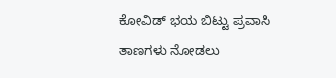ಕೋವಿಡ್ ಭಯ ಬಿಟ್ಟು ಪ್ರವಾಸಿ ತಾಣಗಳು ನೋಡಲು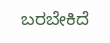ಬರಬೇಕಿದೆ